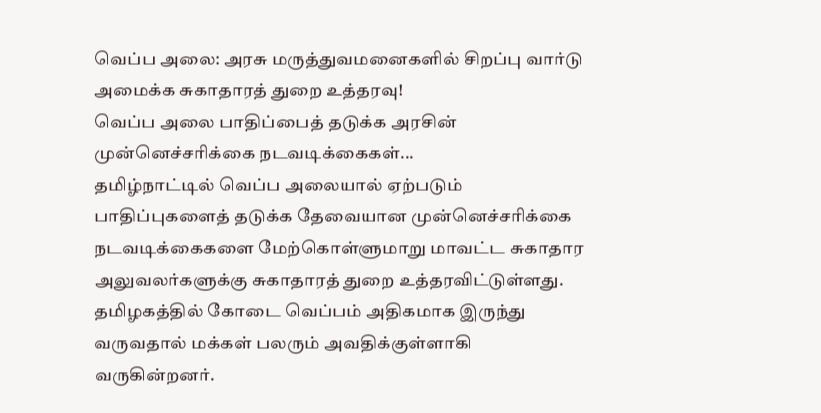வெப்ப அலை: அரசு மருத்துவமனைகளில் சிறப்பு வார்டு அமைக்க சுகாதாரத் துறை உத்தரவு!
வெப்ப அலை பாதிப்பைத் தடுக்க அரசின் முன்னெச்சரிக்கை நடவடிக்கைகள்...
தமிழ்நாட்டில் வெப்ப அலையால் ஏற்படும் பாதிப்புகளைத் தடுக்க தேவையான முன்னெச்சரிக்கை நடவடிக்கைகளை மேற்கொள்ளுமாறு மாவட்ட சுகாதார அலுவலர்களுக்கு சுகாதாரத் துறை உத்தரவிட்டுள்ளது.
தமிழகத்தில் கோடை வெப்பம் அதிகமாக இருந்து வருவதால் மக்கள் பலரும் அவதிக்குள்ளாகி வருகின்றனர்.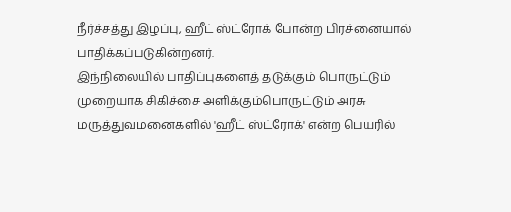நீர்ச்சத்து இழப்பு, ஹீட் ஸ்ட்ரோக் போன்ற பிரச்னையால் பாதிக்கப்படுகின்றனர்.
இந்நிலையில் பாதிப்புகளைத் தடுக்கும் பொருட்டும் முறையாக சிகிச்சை அளிக்கும்பொருட்டும் அரசு மருத்துவமனைகளில் 'ஹீட் ஸ்ட்ரோக்' என்ற பெயரில்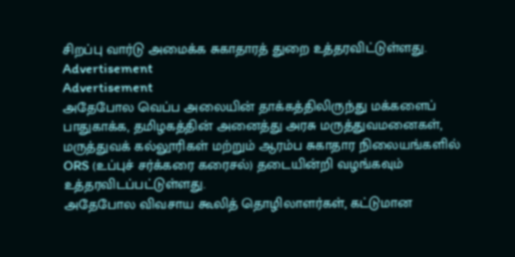சிறப்பு வார்டு அமைக்க சுகாதாரத் துறை உத்தரவிட்டுள்ளது.
Advertisement
Advertisement
அதேபோல வெப்ப அலையின் தாக்கத்திலிருந்து மக்களைப் பாதுகாக்க, தமிழகத்தின் அனைத்து அரசு மருத்துவமனைகள், மருத்துவக் கல்லூரிகள் மற்றும் ஆரம்ப சுகாதார நிலையங்களில் ORS (உப்புச் சர்க்கரை கரைசல்) தடையின்றி வழங்கவும் உத்தரவிடப்பட்டுள்ளது.
அதேபோல விவசாய கூலித் தொழிலாளர்கள், கட்டுமான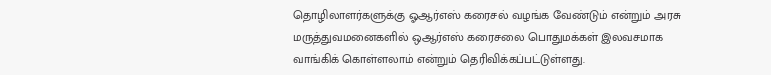தொழிலாளர்களுக்கு ஓஆர்எஸ் கரைசல் வழங்க வேண்டும் என்றும் அரசு மருத்துவமனைகளில் ஒஆர்எஸ் கரைசலை பொதுமக்கள் இலவசமாக வாங்கிக் கொள்ளலாம் என்றும் தெரிவிக்கப்பட்டுள்ளது.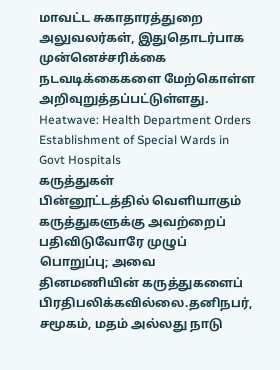மாவட்ட சுகாதாரத்துறை அலுவலர்கள், இதுதொடர்பாக முன்னெச்சரிக்கை நடவடிக்கைகளை மேற்கொள்ள அறிவுறுத்தப்பட்டுள்ளது.
Heatwave: Health Department Orders Establishment of Special Wards in Govt Hospitals
கருத்துகள்
பின்னூட்டத்தில் வெளியாகும் கருத்துகளுக்கு அவற்றைப் பதிவிடுவோரே முழுப் பொறுப்பு; அவை தினமணியின் கருத்துகளைப் பிரதிபலிக்கவில்லை.தனிநபர், சமூகம், மதம் அல்லது நாடு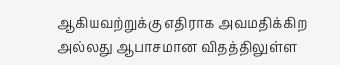ஆகியவற்றுக்கு எதிராக அவமதிக்கிற அல்லது ஆபாசமான விதத்திலுள்ள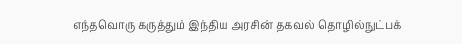எந்தவொரு கருத்தும் இந்திய அரசின் தகவல் தொழில்நுட்பக்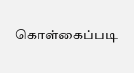கொள்கைப்படி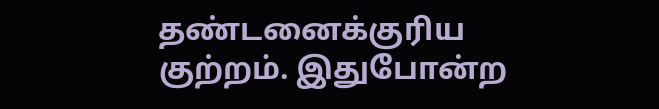தண்டனைக்குரிய குற்றம். இதுபோன்ற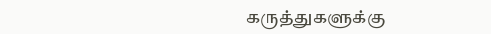கருத்துகளுக்கு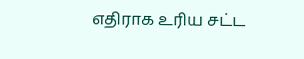எதிராக உரிய சட்ட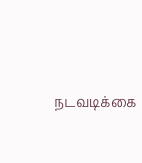நடவடிக்கை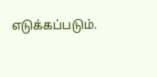எடுக்கப்படும்.